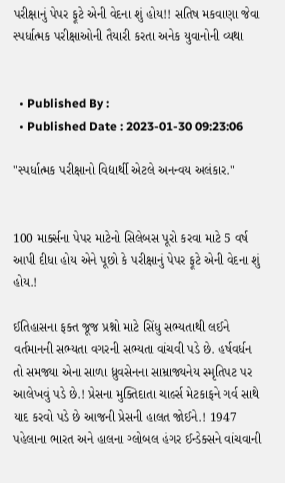પરીક્ષાનું પેપર ફૂટે એની વેદના શું હોય!! સતિષ મકવાણા જેવા સ્પર્ધાત્મક પરીક્ષાઓની તૈયારી કરતા અનેક યુવાનોની વ્યથા


  • Published By :
  • Published Date : 2023-01-30 09:23:06

"સ્પર્ધાત્મક પરીક્ષાનો વિદ્યાર્થી એટલે અનન્વય અલંકાર."


100 માર્ક્સના પેપર માટેનો સિલેબસ પૂરો કરવા માટે 5 વર્ષ આપી દીધા હોય એને પૂછો કે પરીક્ષાનું પેપર ફૂટે એની વેદના શું હોય.!

ઈતિહાસના ફક્ત જૂજ પ્રશ્નો માટે સિંધુ સભ્યતાથી લઈને વર્તમાનની સભ્યતા વગરની સભ્યતા વાંચવી પડે છે. હર્ષવર્ધન તો સમજ્યા એના સાળા ધ્રુવસેનના સામ્રાજ્યનેય સ્મૃતિપટ પર આલેખવું પડે છે.! પ્રેસના મુક્તિદાતા ચાર્લ્સ મેટકાફને ગર્વ સાથે યાદ કરવો પડે છે આજની પ્રેસની હાલત જોઈને.! 1947 પહેલાના ભારત અને હાલના ગ્લોબલ હંગર ઈન્ડેક્સને વાંચવાની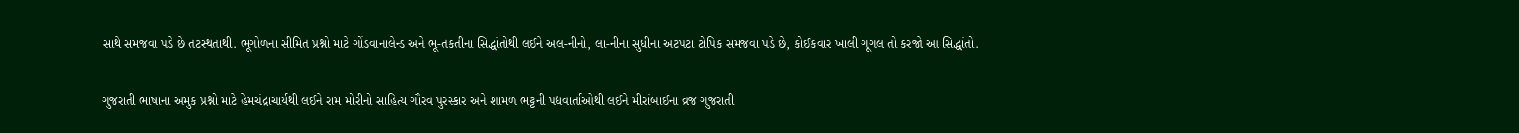સાથે સમજવા પડે છે તટસ્થતાથી. ભૂગોળના સીમિત પ્રશ્નો માટે ગોંડવાનાલેન્ડ અને ભૂ-તકતીના સિદ્ધાંતોથી લઈને અલ-નીનો, લા-નીના સુધીના અટપટા ટોપિક સમજવા પડે છે, કોઈકવાર ખાલી ગૂગલ તો કરજો આ સિદ્ધાંતો.

ગુજરાતી ભાષાના અમુક પ્રશ્નો માટે હેમચંદ્રાચાર્યથી લઈને રામ મોરીનો સાહિત્ય ગૌરવ પુરસ્કાર અને શામળ ભટ્ટની પદ્યવાર્તાઓથી લઈને મીરાંબાઈના વ્રજ ગુજરાતી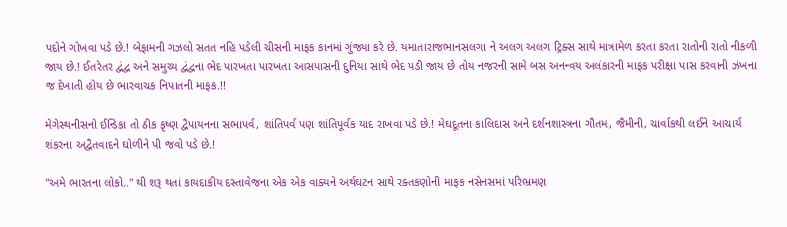પદોને ગોખવા પડે છે.! બેફામની ગઝલો સતત નહિ પડેલી ચીસની માફક કાનમાં ગુંજ્યા કરે છે. યમાતારાજભાનસલગા ને અલગ અલગ ટ્રિક્સ સાથે માત્રામેળ કરતા કરતા રાતોની રાતો નીકળી જાય છે.! ઈતરેતર દ્વંદ્વ અને સમુચ્ય દ્વંદ્વના ભેદ પારખતા પારખતા આસપાસની દુનિયા સાથે ભેદ પડી જાય છે તોય નજરની સામે બસ અનન્વય અલંકારની માફક પરીક્ષા પાસ કરવાની ઝંખના જ દેખાતી હોય છે ભારવાચક નિપાતની માફક.!!

મેગેસ્થનીસનો ઈન્ડિકા તો ઠીક કૃષ્ણ દ્વૈપાયનના સભાપર્વ, શાંતિપર્વ પણ શાંતિપૂર્વક યાદ રાખવા પડે છે.! મેઘદૂતના કાલિદાસ અને દર્શનશાસ્ત્રના ગૌતમ, જૈમીની, ચાર્વાકથી લઈને આચાર્ય શંકરના અદ્વૈતવાદને ઘોળીને પી જવો પડે છે.!

"અમે ભારતના લોકો.." થી શરૂ થતાં કાયદાકીય દસ્તાવેજના એક એક વાક્યને અર્થઘટન સાથે રક્તકણોની માફક નસેનસમાં પરિભ્રમણ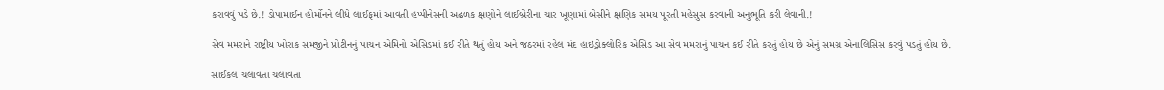કરાવવું પડે છે.! ડોપામાઈન હોર્મોનને લીધે લાઈફમાં આવતી હપ્પીનેસની અઢળક ક્ષણોને લાઈબ્રેરીના ચાર ખૂણામાં બેસીને ક્ષણિક સમય પૂરતી મહેસુસ કરવાની અનુભૂતિ કરી લેવાની.!

સેવ મમરાને રાષ્ટ્રીય ખોરાક સમજીને પ્રોટીનનું પાચન એમિનો એસિડમાં કઈ રીતે થતું હોય અને જઠરમાં રહેલ મંદ હાઇડ્રોક્લોરિક એસિડ આ સેવ મમરાનું પાચન કઈ રીતે કરતું હોય છે એનું સમગ્ર એનાલિસિસ કરવું પડતું હોય છે.

સાઈકલ ચલાવતા ચલાવતા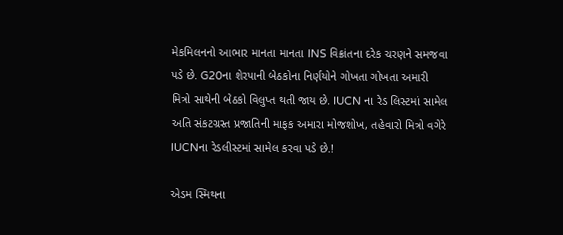મેકમિલનનો આભાર માનતા માનતા INS વિક્રાંતના દરેક ચરણને સમજવા પડે છે. G20ના શેરપાની બેઠકોના નિર્ણયોને ગોખતા ગોખતા અમારી મિત્રો સાથેની બેઠકો વિલુપ્ત થતી જાય છે. IUCN ના રેડ લિસ્ટમાં સામેલ અતિ સંકટગ્રસ્ત પ્રજાતિની માફક અમારા મોજશોખ, તહેવારો મિત્રો વગેરે IUCNના રેડલીસ્ટમાં સામેલ કરવા પડે છે.!

એડમ સ્મિથના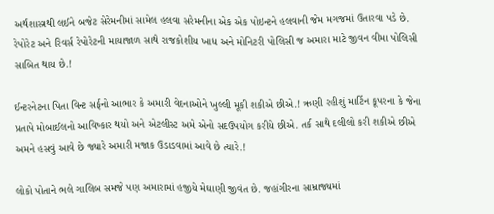અર્થશાસ્ત્રથી લઈને બજેટ સેરેમનીમાં સામેલ હલવા સરેમનીના એક એક પોઇન્ટને હલવાની જેમ મગજમાં ઉતારવા પડે છે. રેપોરેટ અને રિવર્સ રેપોરેટની માયાજાળ સાથે રાજકોશીય ખાધ અને મોનિટરી પોલિસી જ અમારા માટે જીવન વીમા પોલિસી સાબિત થાય છે.!

ઈન્ટરનેટના પિતા વિન્ટ સર્ફનો આભાર કે અમારી વેદનાઓને ખુલ્લી મૂકી શકીએ છીએ.! ઋણી રહીશું માર્ટિન કૂપરના કે જેના પ્રતાપે મોબાઈલનો આવિષ્કાર થયો અને એટલીસ્ટ અમે એનો સદઉપયોગ કરીયે છીએ. તર્ક સાથે દલીલો કરી શકીએ છીએ અમને હસવું આવે છે જ્યારે અમારી મજાક ઉડાડવામાં આવે છે ત્યારે.!

લોકો પોતાને ભલે ગાલિબ સમજે પણ અમારામાં હજીયે મેઘાણી જીવંત છે. જહાંગીરના સામ્રાજ્યમાં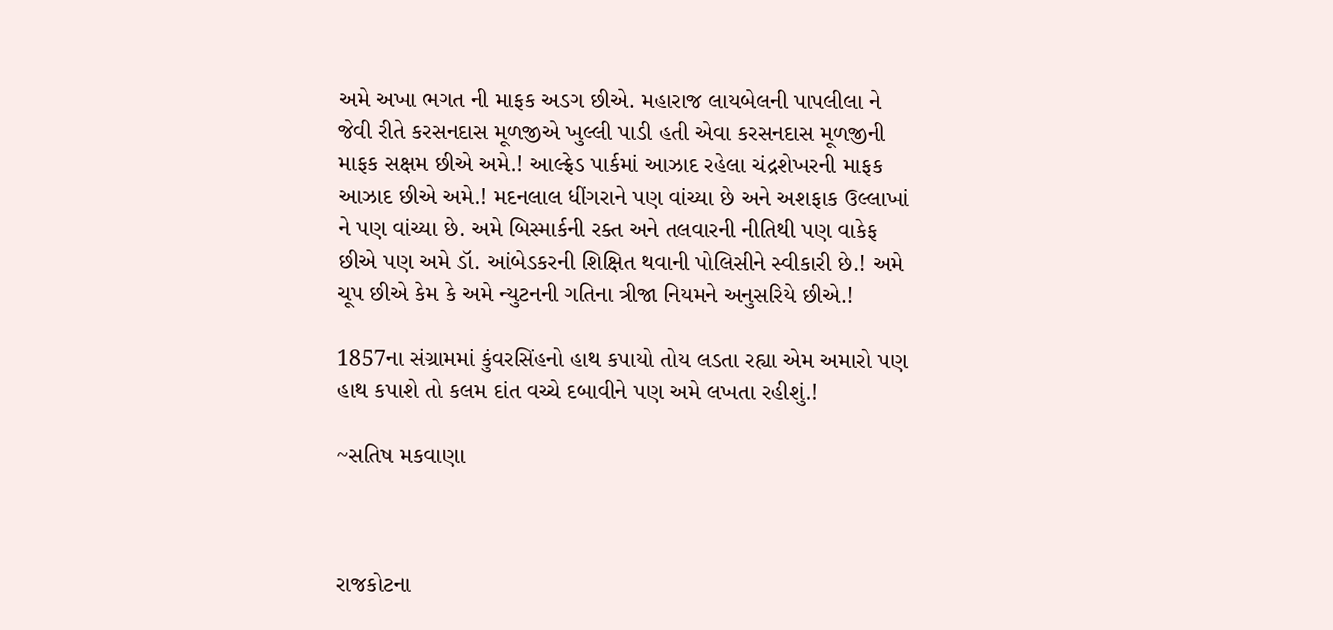અમે અખા ભગત ની માફક અડગ છીએ. મહારાજ લાયબેલની પાપલીલા ને જેવી રીતે કરસનદાસ મૂળજીએ ખુલ્લી પાડી હતી એવા કરસનદાસ મૂળજીની માફક સક્ષમ છીએ અમે.! આલ્ફ્રેડ પાર્કમાં આઝાદ રહેલા ચંદ્રશેખરની માફક આઝાદ છીએ અમે.! મદનલાલ ધીંગરાને પણ વાંચ્યા છે અને અશફાક ઉલ્લાખાં ને પણ વાંચ્યા છે. અમે બિસ્માર્કની રક્ત અને તલવારની નીતિથી પણ વાકેફ છીએ પણ અમે ડૉ. આંબેડકરની શિક્ષિત થવાની પોલિસીને સ્વીકારી છે.! અમે ચૂપ છીએ કેમ કે અમે ન્યુટનની ગતિના ત્રીજા નિયમને અનુસરિયે છીએ.!

1857ના સંગ્રામમાં કુંવરસિંહનો હાથ કપાયો તોય લડતા રહ્યા એમ અમારો પણ હાથ કપાશે તો કલમ દાંત વચ્ચે દબાવીને પણ અમે લખતા રહીશું.!

~સતિષ મકવાણા



રાજકોટના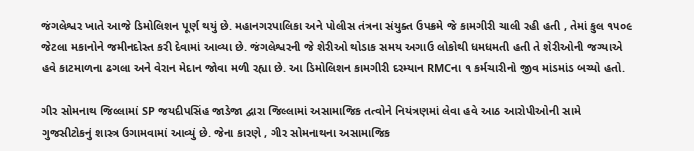જંગલેશ્વર ખાતે આજે ડિમોલિશન પૂર્ણ થયું છે. મહાનગરપાલિકા અને પોલીસ તંત્રના સંયુક્ત ઉપક્રમે જે કામગીરી ચાલી રહી હતી , તેમાં કુલ ૧૫૦૯ જેટલા મકાનોને જમીનદોસ્ત કરી દેવામાં આવ્યા છે. જંગલેશ્વરની જે શેરીઓ થોડાક સમય અગાઉ લોકોથી ધમધમતી હતી તે શેરીઓની જગ્યાએ હવે કાટમાળના ઢગલા અને વેરાન મેદાન જોવા મળી રહ્યા છે. આ ડિમોલિશન કામગીરી દરમ્યાન RMCના ૧ કર્મચારીનો જીવ માંડમાંડ બચ્યો હતો.

ગીર સોમનાથ જિલ્લામાં SP જયદીપસિંહ જાડેજા દ્વારા જિલ્લામાં અસામાજિક તત્વોને નિયંત્રણમાં લેવા હવે આઠ આરોપીઓની સામે ગુજસીટોકનું શાસ્ત્ર ઉગામવામાં આવ્યું છે. જેના કારણે , ગીર સોમનાથના અસામાજિક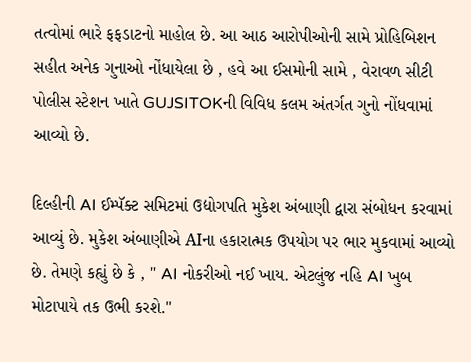તત્વોમાં ભારે ફફડાટનો માહોલ છે. આ આઠ આરોપીઓની સામે પ્રોહિબિશન સહીત અનેક ગુનાઓ નોંધાયેલા છે , હવે આ ઈસમોની સામે , વેરાવળ સીટી પોલીસ સ્ટેશન ખાતે GUJSITOKની વિવિધ કલમ અંતર્ગત ગુનો નોંધવામાં આવ્યો છે.

દિલ્હીની AI ઈમ્પૅક્ટ સમિટમાં ઉદ્યોગપતિ મુકેશ અંબાણી દ્વારા સંબોધન કરવામાં આવ્યું છે. મુકેશ અંબાણીએ AIના હકારાત્મક ઉપયોગ પર ભાર મુકવામાં આવ્યો છે. તેમણે કહ્યું છે કે , " AI નોકરીઓ નઈ ખાય. એટલુંજ નહિ AI ખુબ મોટાપાયે તક ઉભી કરશે."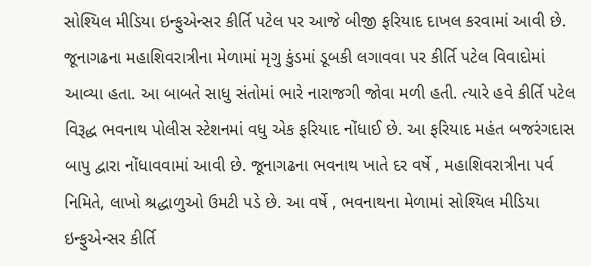સોશ્યિલ મીડિયા ઇન્ફુએન્સર કીર્તિ પટેલ પર આજે બીજી ફરિયાદ દાખલ કરવામાં આવી છે. જૂનાગઢના મહાશિવરાત્રીના મેળામાં મૃગુ કુંડમાં ડૂબકી લગાવવા પર કીર્તિ પટેલ વિવાદોમાં આવ્યા હતા. આ બાબતે સાધુ સંતોમાં ભારે નારાજગી જોવા મળી હતી. ત્યારે હવે કીર્તિ પટેલ વિરૂદ્ધ ભવનાથ પોલીસ સ્ટેશનમાં વધુ એક ફરિયાદ નોંધાઈ છે. આ ફરિયાદ મહંત બજરંગદાસ બાપુ દ્વારા નોંધાવવામાં આવી છે. જૂનાગઢના ભવનાથ ખાતે દર વર્ષે , મહાશિવરાત્રીના પર્વ નિમિતે, લાખો શ્રદ્ધાળુઓ ઉમટી પડે છે. આ વર્ષે , ભવનાથના મેળામાં સોશ્યિલ મીડિયા ઇન્ફુએન્સર કીર્તિ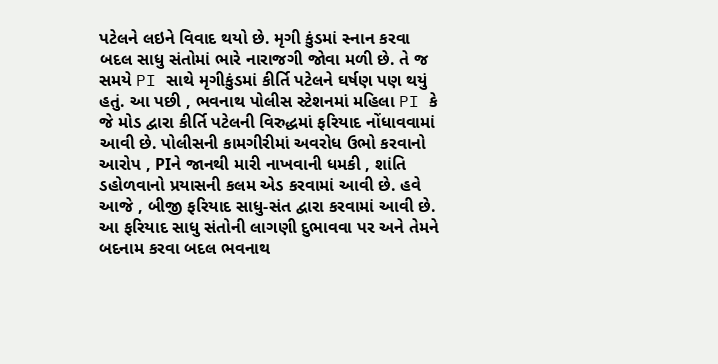પટેલને લઇને વિવાદ થયો છે. મૃગી કુંડમાં સ્નાન કરવા બદલ સાધુ સંતોમાં ભારે નારાજગી જોવા મળી છે. તે જ સમયે PI સાથે મૃગીકુંડમાં કીર્તિ પટેલને ઘર્ષણ પણ થયું હતું. આ પછી , ભવનાથ પોલીસ સ્ટેશનમાં મહિલા PI કે જે મોડ દ્વારા કીર્તિ પટેલની વિરુદ્ધમાં ફરિયાદ નોંધાવવામાં આવી છે. પોલીસની કામગીરીમાં અવરોધ ઉભો કરવાનો આરોપ , PIને જાનથી મારી નાખવાની ધમકી , શાંતિ ડહોળવાનો પ્રયાસની કલમ એડ કરવામાં આવી છે. હવે આજે , બીજી ફરિયાદ સાધુ-સંત દ્વારા કરવામાં આવી છે. આ ફરિયાદ સાધુ સંતોની લાગણી દુભાવવા પર અને તેમને બદનામ કરવા બદલ ભવનાથ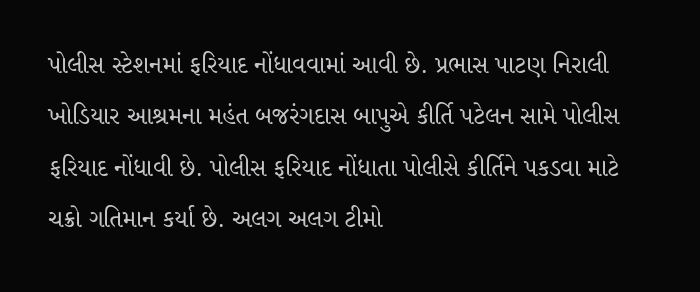પોલીસ સ્ટેશનમાં ફરિયાદ નોંધાવવામાં આવી છે. પ્રભાસ પાટણ નિરાલી ખોડિયાર આશ્રમના મહંત બજરંગદાસ બાપુએ કીર્તિ પટેલન સામે પોલીસ ફરિયાદ નોંધાવી છે. પોલીસ ફરિયાદ નોંધાતા પોલીસે કીર્તિને પકડવા માટે ચક્રો ગતિમાન કર્યા છે. અલગ અલગ ટીમો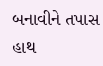બનાવીને તપાસ હાથ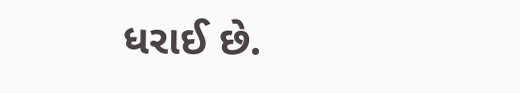ધરાઈ છે.